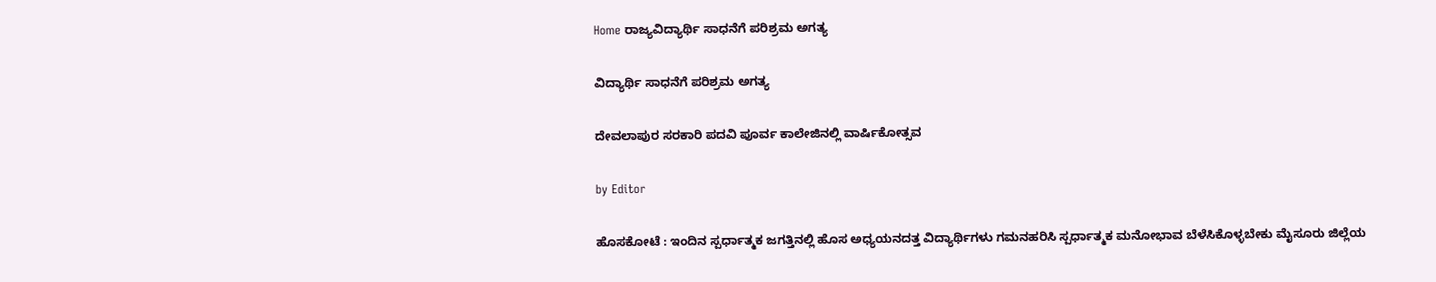Home ರಾಜ್ಯವಿದ್ಯಾರ್ಥಿ ಸಾಧನೆಗೆ ಪರಿಶ್ರಮ ಅಗತ್ಯ

ವಿದ್ಯಾರ್ಥಿ ಸಾಧನೆಗೆ ಪರಿಶ್ರಮ ಅಗತ್ಯ

ದೇವಲಾಪುರ ಸರಕಾರಿ ಪದವಿ ಪೂರ್ವ ಕಾಲೇಜಿನಲ್ಲಿ ವಾರ್ಷಿಕೋತ್ಸವ

by Editor

ಹೊಸಕೋಟೆ : ಇಂದಿನ ಸ್ಪರ್ಧಾತ್ಮಕ ಜಗತ್ತಿನಲ್ಲಿ ಹೊಸ ಅಧ್ಯಯನದತ್ತ ವಿದ್ಯಾರ್ಥಿಗಳು ಗಮನಹರಿಸಿ ಸ್ಪರ್ಧಾತ್ಮಕ ಮನೋಭಾವ ಬೆಳೆಸಿಕೊಳ್ಳಬೇಕು ಮೈಸೂರು ಜಿಲ್ಲೆಯ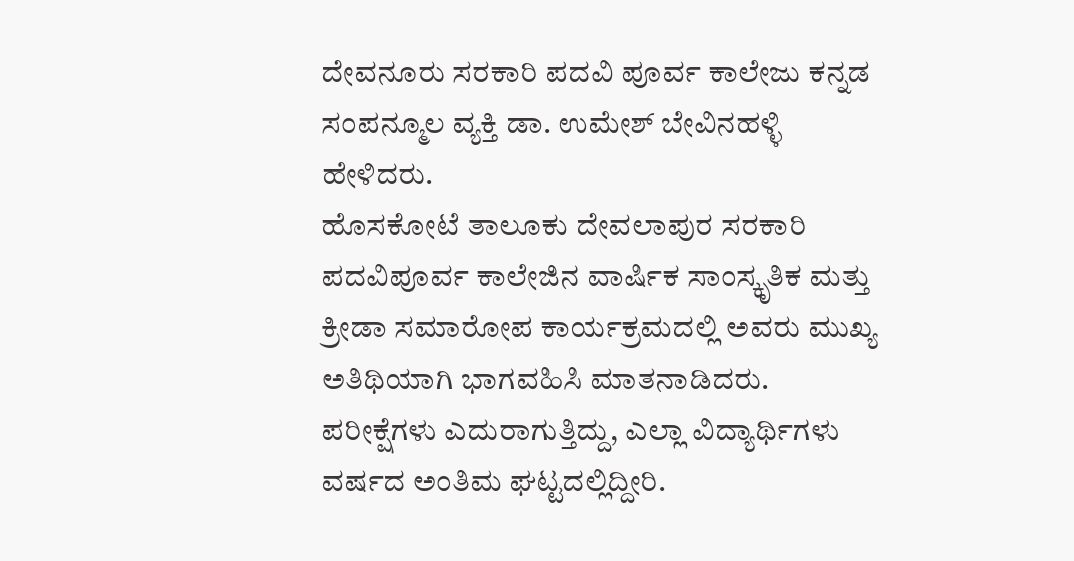ದೇವನೂರು ಸರಕಾರಿ ಪದವಿ ಪೂರ್ವ ಕಾಲೇಜು ಕನ್ನಡ ಸಂಪನ್ಮೂಲ ವ್ಯಕ್ತಿ ಡಾ. ಉಮೇಶ್ ಬೇವಿನಹಳ್ಳಿ ಹೇಳಿದರು.
ಹೊಸಕೋಟೆ ತಾಲೂಕು ದೇವಲಾಪುರ ಸರಕಾರಿ ಪದವಿಪೂರ್ವ ಕಾಲೇಜಿನ ವಾರ್ಷಿಕ ಸಾಂಸ್ಕೃತಿಕ ಮತ್ತು ಕ್ರೀಡಾ ಸಮಾರೋಪ ಕಾರ್ಯಕ್ರಮದಲ್ಲಿ ಅವರು ಮುಖ್ಯ ಅತಿಥಿಯಾಗಿ ಭಾಗವಹಿಸಿ ಮಾತನಾಡಿದರು.
ಪರೀಕ್ಷೆಗಳು ಎದುರಾಗುತ್ತಿದ್ದು, ಎಲ್ಲಾ ವಿದ್ಯಾರ್ಥಿಗಳು ವರ್ಷದ ಅಂತಿಮ ಘಟ್ಟದಲ್ಲಿದ್ದೀರಿ.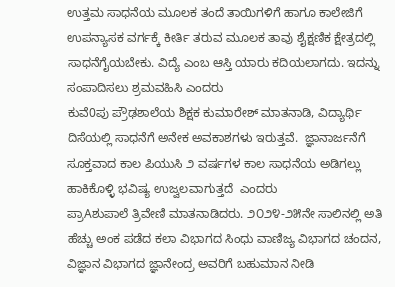ಉತ್ತಮ ಸಾಧನೆಯ ಮೂಲಕ ತಂದೆ ತಾಯಿಗಳಿಗೆ ಹಾಗೂ ಕಾಲೇಜಿಗೆ ಉಪನ್ಯಾಸಕ ವರ್ಗಕ್ಕೆ ಕೀರ್ತಿ ತರುವ ಮೂಲಕ ತಾವು ಶೈಕ್ಷಣಿಕ ಕ್ಷೇತ್ರದಲ್ಲಿ ಸಾಧನೆಗೈಯಬೇಕು. ವಿದ್ಯೆ ಎಂಬ ಆಸ್ತಿ ಯಾರು ಕದಿಯಲಾಗದು. ಇದನ್ನು ಸಂಪಾದಿಸಲು ಶ್ರಮವಹಿಸಿ ಎಂದರು
ಕುವೆ0ಪು ಪ್ರೌಢಶಾಲೆಯ ಶಿಕ್ಷಕ ಕುಮಾರೇಶ್ ಮಾತನಾಡಿ, ವಿದ್ಯಾರ್ಥಿ ದಿಸೆಯಲ್ಲಿ ಸಾಧನೆಗೆ ಅನೇಕ ಅವಕಾಶಗಳು ಇರುತ್ತವೆ.  ಜ್ಞಾನಾರ್ಜನೆಗೆ ಸೂಕ್ತವಾದ ಕಾಲ ಪಿಯುಸಿ ೨ ವರ್ಷಗಳ ಕಾಲ ಸಾಧನೆಯ ಅಡಿಗಲ್ಲು ಹಾಕಿಕೊಳ್ಳಿ ಭವಿಷ್ಯ ಉಜ್ವಲವಾಗುತ್ತದೆ  ಎಂದರು
ಪ್ರಾAಶುಪಾಲೆ ತ್ರಿವೇಣಿ ಮಾತನಾಡಿದರು. ೨೦೨೪-೨೫ನೇ ಸಾಲಿನಲ್ಲಿ ಅತಿ ಹೆಚ್ಚು ಅಂಕ ಪಡೆದ ಕಲಾ ವಿಭಾಗದ ಸಿಂಧು ವಾಣಿಜ್ಯ ವಿಭಾಗದ ಚಂದನ, ವಿಜ್ಞಾನ ವಿಭಾಗದ ಜ್ಞಾನೇಂದ್ರ ಅವರಿಗೆ ಬಹುಮಾನ ನೀಡಿ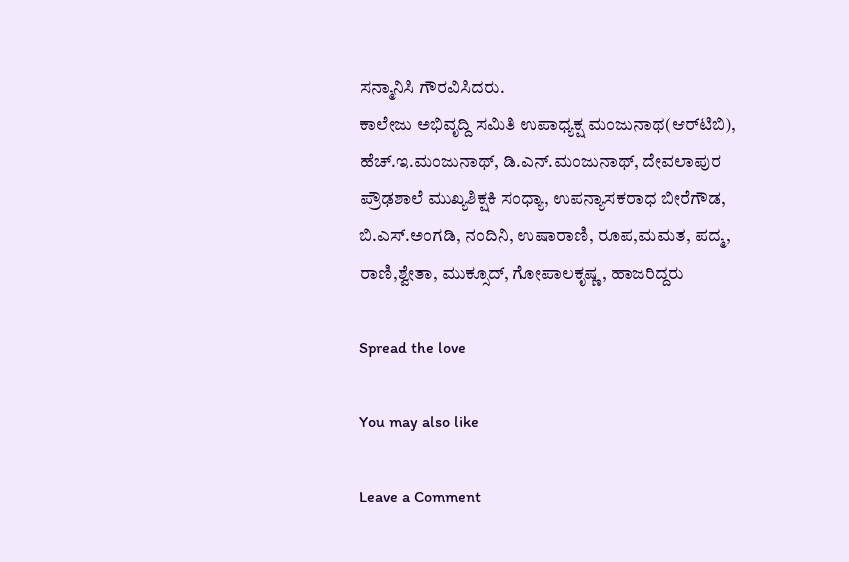ಸನ್ಮಾನಿಸಿ ಗೌರವಿಸಿದರು.
ಕಾಲೇಜು ಅಭಿವೃದ್ದಿ ಸಮಿತಿ ಉಪಾಧ್ಯಕ್ಷ ಮಂಜುನಾಥ(ಆರ್‌ಟಿಬಿ), ಹೆಚ್.ಇ.ಮಂಜುನಾಥ್, ಡಿ.ಎನ್.ಮಂಜುನಾಥ್, ದೇವಲಾಪುರ ಪ್ರೌಢಶಾಲೆ ಮುಖ್ಯಶಿಕ್ಷಕಿ ಸಂಧ್ಯಾ, ಉಪನ್ಯಾಸಕರಾಧ ಬೀರೆಗೌಡ, ಬಿ.ಎಸ್.ಅಂಗಡಿ, ನಂದಿನಿ, ಉಷಾರಾಣಿ, ರೂಪ,ಮಮತ, ಪದ್ಮ, ರಾಣಿ,ಶ್ವೇತಾ, ಮುಕ್ಸೂದ್, ಗೋಪಾಲಕೃಷ್ಣ, ಹಾಜರಿದ್ದರು

Spread the love

You may also like

Leave a Comment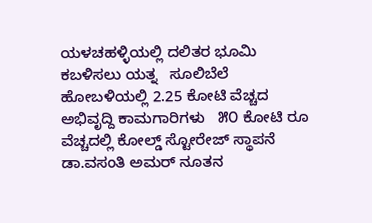ಯಳಚಹಳ್ಳಿಯಲ್ಲಿ ದಲಿತರ ಭೂಮಿ ಕಬಳಿಸಲು ಯತ್ನ   ಸೂಲಿಬೆಲೆ ಹೋಬಳಿಯಲ್ಲಿ 2.25 ಕೋಟಿ ವೆಚ್ಚದ ಅಭಿವೃದ್ದಿ ಕಾಮಗಾರಿಗಳು   ೫೦ ಕೋಟಿ ರೂ ವೆಚ್ಚದಲ್ಲಿ ಕೋಲ್ಡ್ ಸ್ಟೋರೇಜ್ ಸ್ಥಾಪನೆ   ಡಾ.ವಸಂತಿ ಅಮರ್ ನೂತನ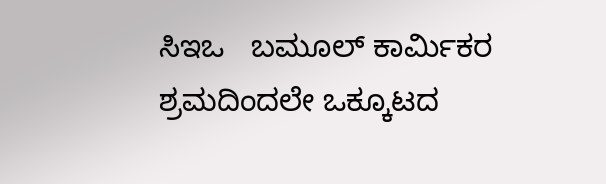ಸಿಇಒ   ಬಮೂಲ್ ಕಾರ್ಮಿಕರ ಶ್ರಮದಿಂದಲೇ ಒಕ್ಕೂಟದ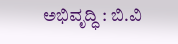ಅಭಿವೃದ್ಧಿ : ಬಿ.ವಿ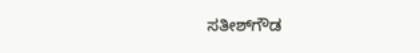ಸತೀಶ್‌ಗೌಡ